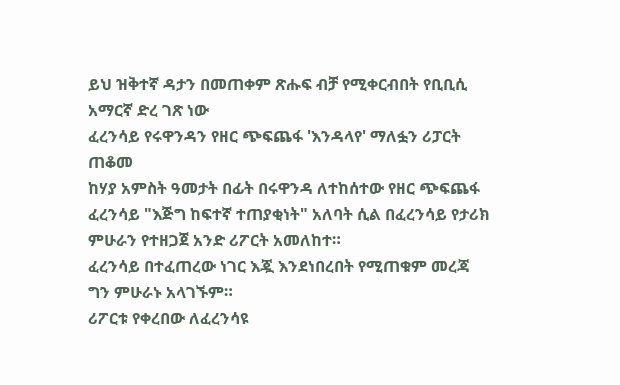ይህ ዝቅተኛ ዳታን በመጠቀም ጽሑፍ ብቻ የሚቀርብበት የቢቢሲ አማርኛ ድረ ገጽ ነው
ፈረንሳይ የሩዋንዳን የዘር ጭፍጨፋ 'እንዳላየ' ማለፏን ሪፓርት ጠቆመ
ከሃያ አምስት ዓመታት በፊት በሩዋንዳ ለተከሰተው የዘር ጭፍጨፋ ፈረንሳይ "እጅግ ከፍተኛ ተጠያቂነት" አለባት ሲል በፈረንሳይ የታሪክ ምሁራን የተዘጋጀ አንድ ሪፖርት አመለከተ።
ፈረንሳይ በተፈጠረው ነገር እጇ እንደነበረበት የሚጠቁም መረጃ ግን ምሁራኑ አላገኙም።
ሪፖርቱ የቀረበው ለፈረንሳዩ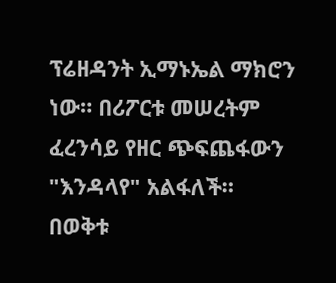ፕሬዘዳንት ኢማኑኤል ማክሮን ነው። በሪፖርቱ መሠረትም ፈረንሳይ የዘር ጭፍጨፋውን "እንዳላየ" አልፋለች።
በወቅቱ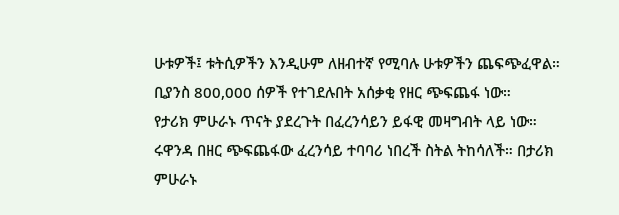ሁቱዎች፤ ቱትሲዎችን እንዲሁም ለዘብተኛ የሚባሉ ሁቱዎችን ጨፍጭፈዋል። ቢያንስ 800,000 ሰዎች የተገደሉበት አሰቃቂ የዘር ጭፍጨፋ ነው።
የታሪክ ምሁራኑ ጥናት ያደረጉት በፈረንሳይን ይፋዊ መዛግብት ላይ ነው።
ሩዋንዳ በዘር ጭፍጨፋው ፈረንሳይ ተባባሪ ነበረች ስትል ትከሳለች። በታሪክ ምሁራኑ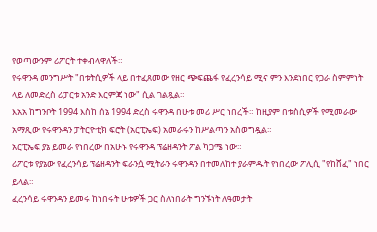የወጣውንም ሪፖርት ተቀብላዋለች።
የሩዋንዳ መንግሥት "በቱትሲዎች ላይ በተፈጸመው የዘር ጭፍጨፋ የፈረንሳይ ሚና ምን እንደነበር የጋራ ስምምነት ላይ ለመድረስ ሪፓርቱ አንድ እርምጃ ነው" ሲል ገልጿል።
እአአ ከግንቦት 1994 እስከ ሰኔ 1994 ድረስ ሩዋንዳ በሁቱ መሪ ሥር ነበረች። ከዚያም በቱስሲዎች የሚመራው አማጺው የሩዋንዳን ፓትርዮቲክ ፍሮት (አርፒኤፍ) አመራሩን ከሥልጣን አስወግዷል።
አርፒኤፍ ያኔ ይመራ የነበረው በአሁኑ የሩዋንዳ ፕሬዘዳንት ፖል ካጋሜ ነው።
ሪፖርቱ የያኔው የፈረንሳይ ፕሬዘዳንት ፍራንሷ ሚትራን ሩዋንዳን በተመለከተ ያራምዱት የነበረው ፖሊሲ "የከሸፈ" ነበር ይላል።
ፈረንሳይ ሩዋንዳን ይመሩ ከነበሩት ሁቱዎች ጋር ስለነበራት ግንኙነት ለዓመታት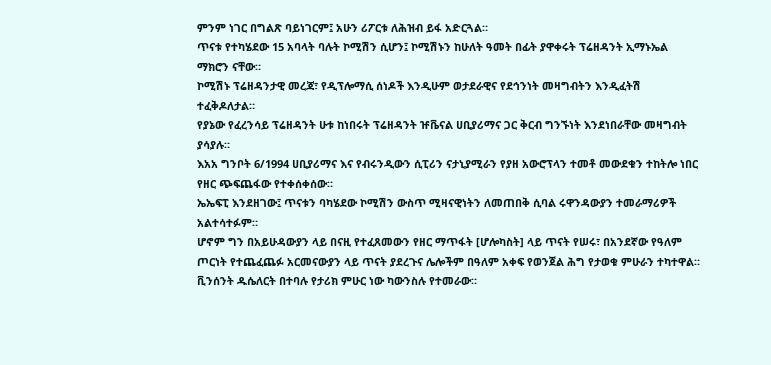ምንም ነገር በግልጽ ባይነገርም፤ አሁን ሪፖርቱ ለሕዝብ ይፋ አድርጓል።
ጥናቱ የተካሄደው 15 አባላት ባሉት ኮሚሽን ሲሆን፤ ኮሚሽኑን ከሁለት ዓመት በፊት ያዋቀሩት ፕሬዘዳንት ኢማኑኤል ማክሮን ናቸው።
ኮሚሽኑ ፕሬዘዳንታዊ መረጃ፣ የዲፕሎማሲ ሰነዶች እንዲሁም ወታደራዊና የደኅንነት መዛግብትን እንዲፈትሽ ተፈቅዶለታል።
የያኔው የፈረንሳይ ፕሬዘዳንት ሁቱ ከነበሩት ፕሬዘዳንት ዡቬናል ሀቢያሪማና ጋር ቅርብ ግንኙነት እንደነበራቸው መዛግብት ያሳያሉ።
እአአ ግንቦት 6/1994 ሀቢያሪማና እና የብሩንዲውን ሲፒሪን ናታኒያሚራን የያዘ አውሮፕላን ተመቶ መውደቁን ተከትሎ ነበር የዘር ጭፍጨፋው የተቀሰቀሰው።
ኤኤፍፒ እንደዘገው፤ ጥናቱን ባካሄደው ኮሚሽን ውስጥ ሚዛናዊነትን ለመጠበቅ ሲባል ሩዋንዳውያን ተመራማሪዎች አልተሳተፉም።
ሆኖም ግን በአይሁዳውያን ላይ በናዚ የተፈጸመውን የዘር ማጥፋት [ሆሎካስት] ላይ ጥናት የሠሩ፣ በአንደኛው የዓለም ጦርነት የተጨፈጨፉ አርመናውያን ላይ ጥናት ያደረጉና ሌሎችም በዓለም አቀፍ የወንጀል ሕግ የታወቁ ምሁራን ተካተዋል።
ቪንሰንት ዱሴለርት በተባሉ የታሪክ ምሁር ነው ካውንስሉ የተመራው።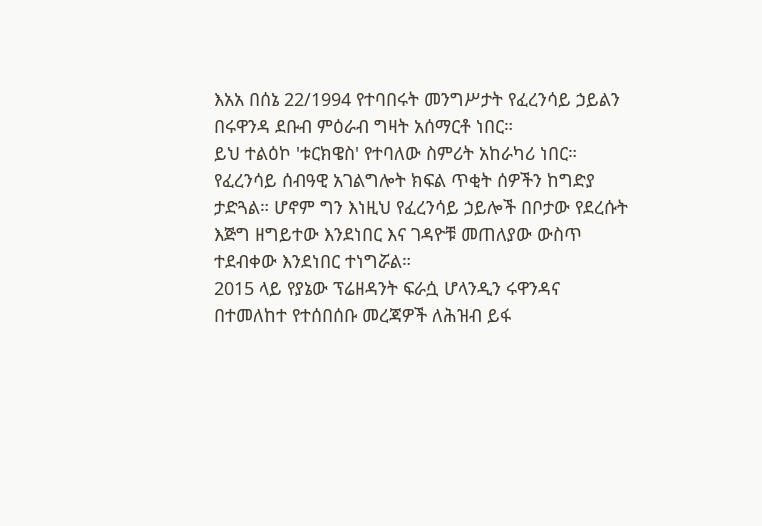እአአ በሰኔ 22/1994 የተባበሩት መንግሥታት የፈረንሳይ ኃይልን በሩዋንዳ ደቡብ ምዕራብ ግዛት አሰማርቶ ነበር።
ይህ ተልዕኮ 'ቱርክዌስ' የተባለው ስምሪት አከራካሪ ነበር።
የፈረንሳይ ሰብዓዊ አገልግሎት ክፍል ጥቂት ሰዎችን ከግድያ ታድጓል። ሆኖም ግን እነዚህ የፈረንሳይ ኃይሎች በቦታው የደረሱት እጅግ ዘግይተው እንደነበር እና ገዳዮቹ መጠለያው ውስጥ ተደብቀው እንደነበር ተነግሯል።
2015 ላይ የያኔው ፕሬዘዳንት ፍራሷ ሆላንዲን ሩዋንዳና በተመለከተ የተሰበሰቡ መረጃዎች ለሕዝብ ይፋ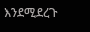እንደሚደረጉ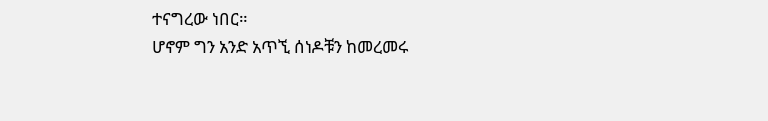ተናግረው ነበር።
ሆኖም ግን አንድ አጥኚ ሰነዶቹን ከመረመሩ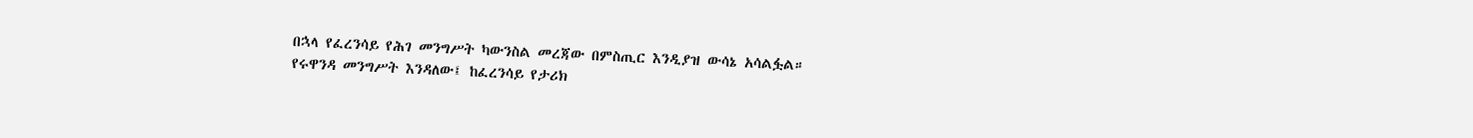በኋላ የፈረንሳይ የሕገ መንግሥት ካውንስል መረጃው በምስጢር እንዲያዝ ውሳኔ አሳልፏል።
የሩዋንዳ መንግሥት እንዳለው፤ ከፈረንሳይ የታሪክ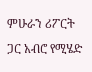ምሁራን ሪፖርት ጋር አብሮ የሚሄድ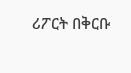ሪፖርት በቅርቡ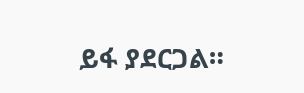ይፋ ያደርጋል።